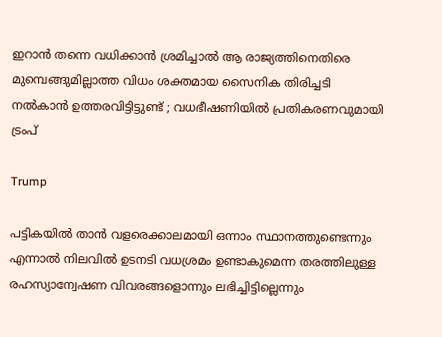ഇറാന്‍ തന്നെ വധിക്കാന്‍ ശ്രമിച്ചാല്‍ ആ രാജ്യത്തിനെതിരെ മുമ്പെങ്ങുമില്ലാത്ത വിധം ശക്തമായ സൈനിക തിരിച്ചടി നല്‍കാന്‍ ഉത്തരവിട്ടിട്ടുണ്ട് ; വധഭീഷണിയില്‍ പ്രതികരണവുമായി ട്രംപ്

Trump

പട്ടികയില്‍ താന്‍ വളരെക്കാലമായി ഒന്നാം സ്ഥാനത്തുണ്ടെന്നും എന്നാല്‍ നിലവില്‍ ഉടനടി വധശ്രമം ഉണ്ടാകുമെന്ന തരത്തിലുള്ള രഹസ്യാന്വേഷണ വിവരങ്ങളൊന്നും ലഭിച്ചിട്ടില്ലെന്നും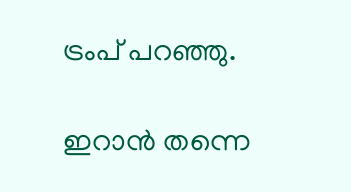ട്രംപ് പറഞ്ഞു.

ഇറാന്‍ തന്നെ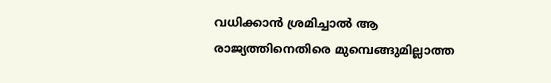വധിക്കാന്‍ ശ്രമിച്ചാല്‍ ആ രാജ്യത്തിനെതിരെ മുമ്പെങ്ങുമില്ലാത്ത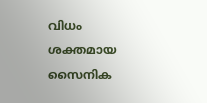വിധം ശക്തമായ സൈനിക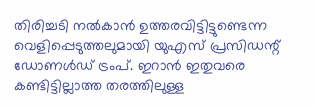തിരിച്ചടി നല്‍കാന്‍ ഉത്തരവിട്ടിട്ടുണ്ടെന്ന വെളിപ്പെടുത്തലുമായി യുഎസ് പ്രസിഡന്റ് ഡോണള്‍ഡ് ട്രംപ്. ഇറാന്‍ ഇതുവരെ കണ്ടിട്ടില്ലാത്ത തരത്തിലുള്ള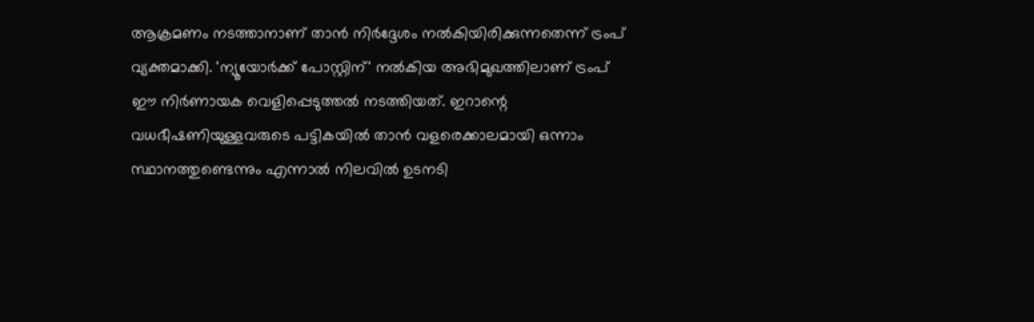ആക്രമണം നടത്താനാണ് താന്‍ നിര്‍ദ്ദേശം നല്‍കിയിരിക്കുന്നതെന്ന് ട്രംപ് വ്യക്തമാക്കി. 'ന്യൂയോര്‍ക്ക് പോസ്റ്റിന്' നല്‍കിയ അഭിമുഖത്തിലാണ് ട്രംപ് ഈ നിര്‍ണായക വെളിപ്പെടുത്തല്‍ നടത്തിയത്. ഇറാന്റെ വധഭീഷണിയുള്ളവരുടെ പട്ടികയില്‍ താന്‍ വളരെക്കാലമായി ഒന്നാം സ്ഥാനത്തുണ്ടെന്നും എന്നാല്‍ നിലവില്‍ ഉടനടി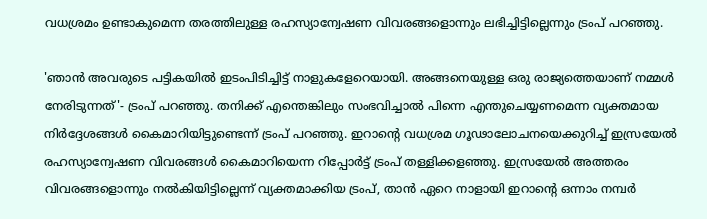വധശ്രമം ഉണ്ടാകുമെന്ന തരത്തിലുള്ള രഹസ്യാന്വേഷണ വിവരങ്ങളൊന്നും ലഭിച്ചിട്ടില്ലെന്നും ട്രംപ് പറഞ്ഞു.

'ഞാന്‍ അവരുടെ പട്ടികയില്‍ ഇടംപിടിച്ചിട്ട് നാളുകളേറെയായി. അങ്ങനെയുള്ള ഒരു രാജ്യത്തെയാണ് നമ്മള്‍ നേരിടുന്നത്'- ട്രംപ് പറഞ്ഞു. തനിക്ക് എന്തെങ്കിലും സംഭവിച്ചാല്‍ പിന്നെ എന്തുചെയ്യണമെന്ന വ്യക്തമായ നിര്‍ദ്ദേശങ്ങള്‍ കൈമാറിയിട്ടുണ്ടെന്ന് ട്രംപ് പറഞ്ഞു. ഇറാന്റെ വധശ്രമ ഗൂഢാലോചനയെക്കുറിച്ച് ഇസ്രയേല്‍ രഹസ്യാന്വേഷണ വിവരങ്ങള്‍ കൈമാറിയെന്ന റിപ്പോര്‍ട്ട് ട്രംപ് തള്ളിക്കളഞ്ഞു. ഇസ്രയേല്‍ അത്തരം വിവരങ്ങളൊന്നും നല്‍കിയിട്ടില്ലെന്ന് വ്യക്തമാക്കിയ ട്രംപ്, താന്‍ ഏറെ നാളായി ഇറാന്റെ ഒന്നാം നമ്പര്‍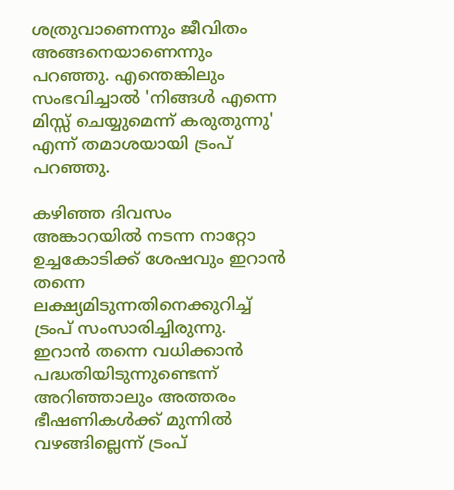ശത്രുവാണെന്നും ജീവിതം അങ്ങനെയാണെന്നും പറഞ്ഞു. എന്തെങ്കിലും സംഭവിച്ചാല്‍ 'നിങ്ങള്‍ എന്നെ മിസ്സ് ചെയ്യുമെന്ന് കരുതുന്നു' എന്ന് തമാശയായി ട്രംപ് പറഞ്ഞു.

കഴിഞ്ഞ ദിവസം അങ്കാറയില്‍ നടന്ന നാറ്റോ ഉച്ചകോടിക്ക് ശേഷവും ഇറാന്‍ തന്നെ ലക്ഷ്യമിടുന്നതിനെക്കുറിച്ച് ട്രംപ് സംസാരിച്ചിരുന്നു. ഇറാന്‍ തന്നെ വധിക്കാന്‍ പദ്ധതിയിടുന്നുണ്ടെന്ന് അറിഞ്ഞാലും അത്തരം ഭീഷണികള്‍ക്ക് മുന്നില്‍ വഴങ്ങില്ലെന്ന് ട്രംപ്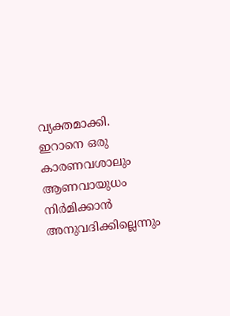വ്യക്തമാക്കി. ഇറാനെ ഒരു കാരണവശാലും ആണവായുധം നിര്‍മിക്കാന്‍ അനുവദിക്കില്ലെന്നും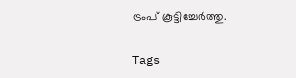ട്രംപ് കൂട്ടിച്ചേര്‍ത്തു.

Tags